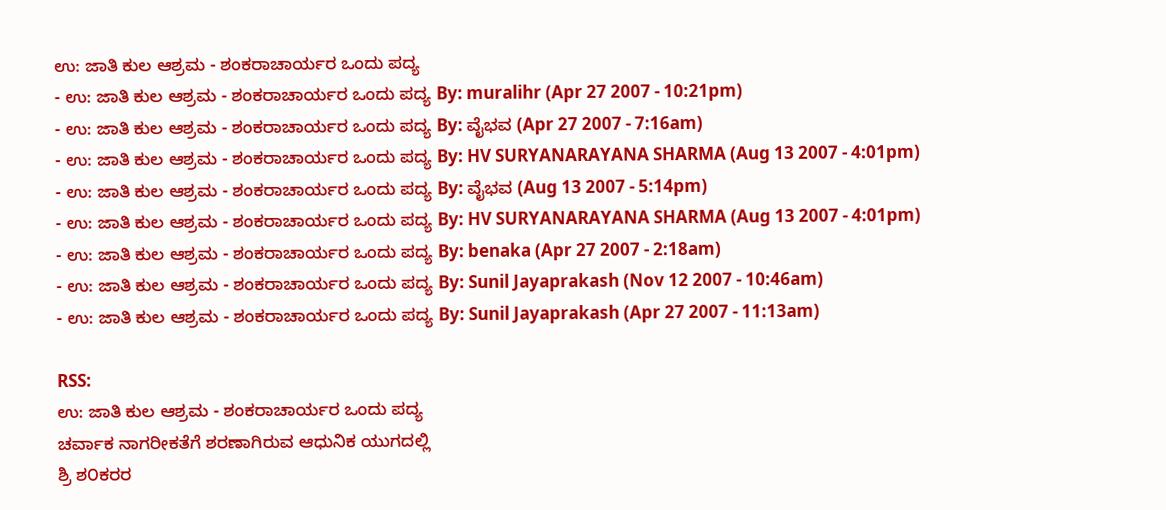ಉ: ಜಾತಿ ಕುಲ ಆಶ್ರಮ - ಶಂಕರಾಚಾರ್ಯರ ಒಂದು ಪದ್ಯ
- ಉ: ಜಾತಿ ಕುಲ ಆಶ್ರಮ - ಶಂಕರಾಚಾರ್ಯರ ಒಂದು ಪದ್ಯ By: muralihr (Apr 27 2007 - 10:21pm)
- ಉ: ಜಾತಿ ಕುಲ ಆಶ್ರಮ - ಶಂಕರಾಚಾರ್ಯರ ಒಂದು ಪದ್ಯ By: ವೈಭವ (Apr 27 2007 - 7:16am)
- ಉ: ಜಾತಿ ಕುಲ ಆಶ್ರಮ - ಶಂಕರಾಚಾರ್ಯರ ಒಂದು ಪದ್ಯ By: HV SURYANARAYANA SHARMA (Aug 13 2007 - 4:01pm)
- ಉ: ಜಾತಿ ಕುಲ ಆಶ್ರಮ - ಶಂಕರಾಚಾರ್ಯರ ಒಂದು ಪದ್ಯ By: ವೈಭವ (Aug 13 2007 - 5:14pm)
- ಉ: ಜಾತಿ ಕುಲ ಆಶ್ರಮ - ಶಂಕರಾಚಾರ್ಯರ ಒಂದು ಪದ್ಯ By: HV SURYANARAYANA SHARMA (Aug 13 2007 - 4:01pm)
- ಉ: ಜಾತಿ ಕುಲ ಆಶ್ರಮ - ಶಂಕರಾಚಾರ್ಯರ ಒಂದು ಪದ್ಯ By: benaka (Apr 27 2007 - 2:18am)
- ಉ: ಜಾತಿ ಕುಲ ಆಶ್ರಮ - ಶಂಕರಾಚಾರ್ಯರ ಒಂದು ಪದ್ಯ By: Sunil Jayaprakash (Nov 12 2007 - 10:46am)
- ಉ: ಜಾತಿ ಕುಲ ಆಶ್ರಮ - ಶಂಕರಾಚಾರ್ಯರ ಒಂದು ಪದ್ಯ By: Sunil Jayaprakash (Apr 27 2007 - 11:13am)

RSS:
ಉ: ಜಾತಿ ಕುಲ ಆಶ್ರಮ - ಶಂಕರಾಚಾರ್ಯರ ಒಂದು ಪದ್ಯ
ಚರ್ವಾಕ ನಾಗರೀಕತೆಗೆ ಶರಣಾಗಿರುವ ಆಧುನಿಕ ಯುಗದಲ್ಲಿ
ಶ್ರಿ ಶ೦ಕರರ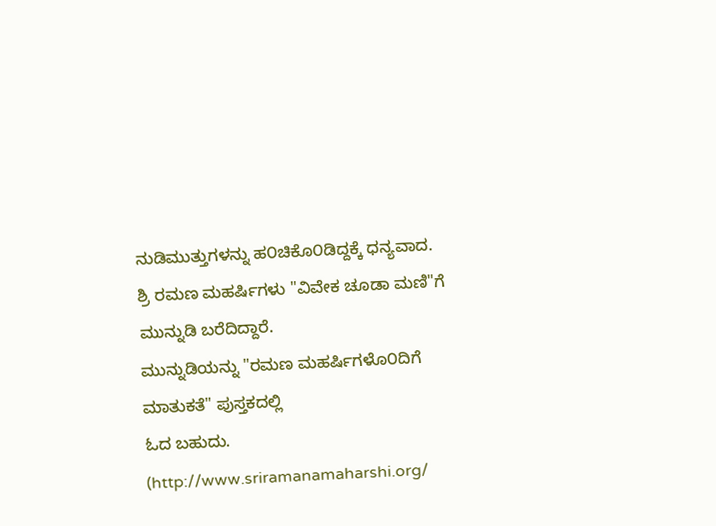ನುಡಿಮುತ್ತುಗಳನ್ನು ಹ೦ಚಿಕೊ೦ಡಿದ್ದಕ್ಕೆ ಧನ್ಯವಾದ.
ಶ್ರಿ ರಮಣ ಮಹರ್ಷಿಗಳು "ವಿವೇಕ ಚೂಡಾ ಮಣಿ"ಗೆ ಮುನ್ನುಡಿ ಬರೆದಿದ್ದಾರೆ.
ಮುನ್ನುಡಿಯನ್ನು "ರಮಣ ಮಹರ್ಷಿಗಳೊ೦ದಿಗೆ ಮಾತುಕತೆ" ಪುಸ್ತಕದಲ್ಲಿ
ಓದ ಬಹುದು.
(http://www.sriramanamaharshi.org/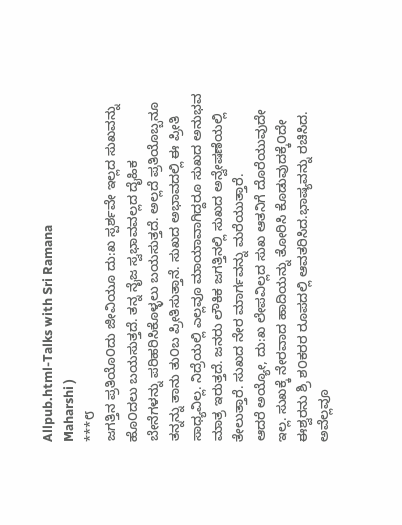Allpub.html-Talks with Sri Ramana
Maharshi )
***೮
ಜಗತ್ತಿನ ಪ್ರತಿಯೊ೦ದು ಜೀವಿಯೂ ದು:ಖ ಸ್ಪರ್ಶವೇ ಇಲ್ಲದ ಸುಖವನ್ನು
ಹೊ೦ದಲು ಬಯಸುತ್ತದೆ. ತನ್ನ ನೈಜ ಸ್ವಭಾವವಲ್ಲದ ದೈಹಿಕ
ಬೇನೆಗಳನ್ನು ಪರಿಹರಿಸಿಕೊಳ್ಳಲು ಬಯಸುತ್ತದೆ. ಅಲ್ಲದೆ ಪ್ರತಿಯೊಬ್ಬನೂ
ತನ್ನನ್ನು ತಾನು ತು೦ಬ ಪ್ರೀತಿಸುತ್ತಾನೆ. ಸುಖದ ಅಭಾವದಲ್ಲಿ ಈ ಪ್ರೀತಿ
ಸಾಧ್ಯವಿಲ್ಲ. ನಿದ್ರೆಯಲ್ಲಿ ಎಲ್ಲವೂ ಮಾಯಾವಾಗಿದ್ದರೂ ಸುಖದ ಅನುಭವ
ಮಾತ್ರ ಇರುತ್ತದೆ. ಜನರು ಲೌಕಿಕ ಜಗತ್ತಿನಲ್ಲಿ ಸುಖದ ಅನ್ವೇಷಣೆಯಲ್ಲಿ
ತೇಲುತ್ತಾರೆ. ಸುಖದ ನೇರ ಮಾರ್ಗವನ್ನು ಮರೆಯುತ್ತಾರೆ.
ಆದರೆ ಅಯ್ಯೋ, ದು:ಖ ಲೇಪವಿಲ್ಲದ ಸುಖ ಆತನಿಗೆ ದೊರೆಯುವುದೇ
ಇಲ್ಲ. ಸುಖಕ್ಕೆ ನೇರವಾದ ಹಾದಿಯನ್ನು ತೋರಿಸಿ ಕೊಡುವುದಕ್ಕೆ೦ದೇ
ಈಶ್ವರನು ಶ್ರಿ ಶ೦ಕರರ ರೂಪದಲ್ಲಿ ಆವತರಿಸಿದ.ಭಾಷ್ಯವನ್ನು ರಚಿಸಿದ.
ಅವೆಲ್ಲವೂ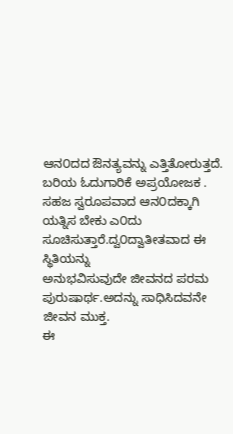ಆನ೦ದದ ಔನತ್ಯವನ್ನು ಎತ್ತಿತೋರುತ್ತದೆ.
ಬರಿಯ ಓದುಗಾರಿಕೆ ಅಪ್ರಯೋಜಕ . ಸಹಜ ಸ್ವರೂಪವಾದ ಆನ೦ದಕ್ಕಾಗಿ
ಯತ್ನಿಸ ಬೇಕು ಎ೦ದು ಸೂಚಿಸುತ್ತಾರೆ.ದ್ವ೦ದ್ವಾತೀತವಾದ ಈ ಸ್ಥಿತಿಯನ್ನು
ಅನುಭವಿಸುವುದೇ ಜೀವನದ ಪರಮ ಪುರುಷಾರ್ಥ.ಅದನ್ನು ಸಾಧಿಸಿದವನೇ
ಜೀವನ ಮುಕ್ತ.
ಈ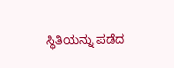ಸ್ಥಿತಿಯನ್ನು ಪಡೆದ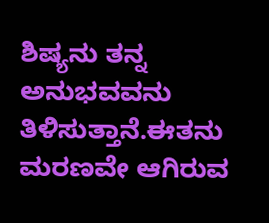ಶಿಷ್ಯನು ತನ್ನ ಅನುಭವವನು ತಿಳಿಸುತ್ತಾನೆ.ಈತನು
ಮರಣವೇ ಆಗಿರುವ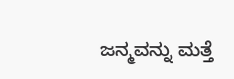ಜನ್ಮವನ್ನು ಮತ್ತೆ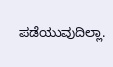ಪಡೆಯುವುದಿಲ್ಲಾ.